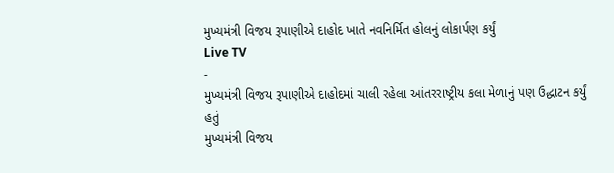મુખ્યમંત્રી વિજય રૂપાણીએ દાહોદ ખાતે નવનિર્મિત હોલનું લોકાર્પણ કર્યું
Live TV
-
મુખ્યમંત્રી વિજય રૂપાણીએ દાહોદમાં ચાલી રહેલા આંતરરાષ્ટ્રીય કલા મેળાનું પણ ઉદ્ધાટન કર્યું હતું
મુખ્યમંત્રી વિજય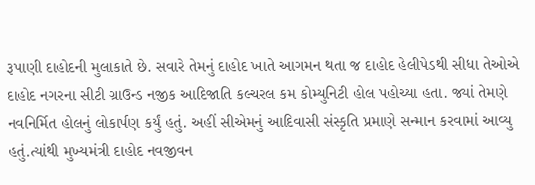રૂપાણી દાહોદની મુલાકાતે છે. સવારે તેમનું દાહોદ ખાતે આગમન થતા જ દાહોદ હેલીપેડથી સીધા તેઓએ દાહોદ નગરના સીટી ગ્રાઉન્ડ નજીક આદિજાતિ કલ્ચરલ કમ કોમ્યુનિટી હોલ પહોચ્યા હતા. જ્યાં તેમણે નવનિર્મિત હોલનું લોકાર્પણ કર્યું હતું. અહીં સીએમનું આદિવાસી સંસ્કૃતિ પ્રમાણે સન્માન કરવામાં આવ્યુ હતું.ત્યાંથી મુખ્યમંત્રી દાહોદ નવજીવન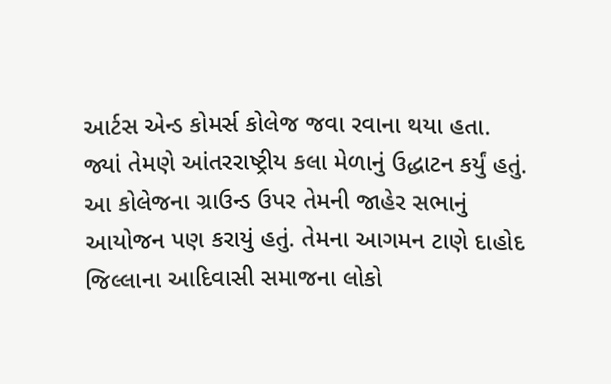આર્ટસ એન્ડ કોમર્સ કોલેજ જવા રવાના થયા હતા. જ્યાં તેમણે આંતરરાષ્ટ્રીય કલા મેળાનું ઉદ્ધાટન કર્યું હતું. આ કોલેજના ગ્રાઉન્ડ ઉપર તેમની જાહેર સભાનું આયોજન પણ કરાયું હતું. તેમના આગમન ટાણે દાહોદ જિલ્લાના આદિવાસી સમાજના લોકો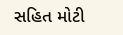સહિત મોટી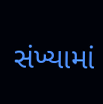સંખ્યામાં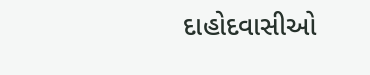દાહોદવાસીઓ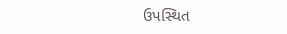ઉપસ્થિત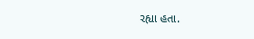રહ્યા હતા.